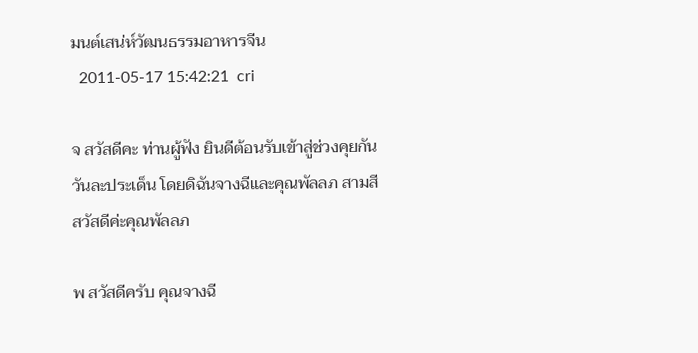มนต์เสน่ห์วัฒนธรรมอาหารจีน
  2011-05-17 15:42:21  cri

จ สวัสดีคะ ท่านผู้ฟัง ยินดีต้อนรับเข้าสู่ช่วงคุยกันวันละประเด็น โดยดิฉันจางฉีและคุณพัลลภ สามสี สวัสดีค่ะคุณพัลลภ

พ สวัสดีครับ คุณจางฉี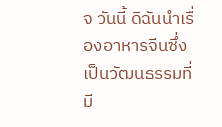จ วันนี้ ดิฉันนำเรื่องอาหารจีนซึ่งเป็นวัฒนธรรมที่มี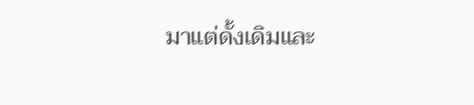มาแต่ดั้งเดิมและ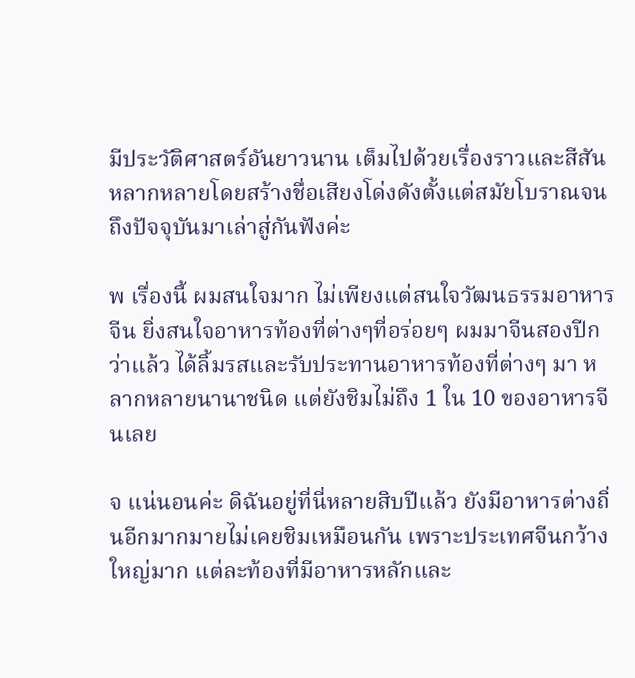มีประวัติศาสตร์อันยาวนาน เต็มไปด้วยเรื่องราวและสีสันหลากหลายโดยสร้างชื่อเสียงโด่งดังตั้งแต่สมัยโบราณจนถึงปัจจุบันมาเล่าสู่กันฟังค่ะ

พ เรื่องนี้ ผมสนใจมาก ไม่เพียงแต่สนใจวัฒนธรรมอาหารจีน ยิ่งสนใจอาหารท้องที่ต่างๆที่อร่อยๆ ผมมาจีนสองปีกว่าแล้ว ได้ลิ้มรสและรับประทานอาหารท้องที่ต่างๆ มา หลากหลายนานาชนิด แต่ยังชิมไม่ถึง 1 ใน 10 ของอาหารจีนเลย

จ แน่นอนค่ะ ดิฉันอยู่ที่นี่หลายสิบปีแล้ว ยังมีอาหารต่างถิ่นอีกมากมายไม่เคยชิมเหมือนกัน เพราะประเทศจีนกว้างใหญ่มาก แต่ละท้องที่มีอาหารหลักและ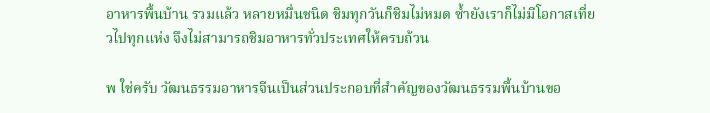อาหารพื้นบ้าน รวมแล้ว หลายหมื่นชนิด ชิมทุกวันก็ชิมไม่หมด ซ้ำยังเราก็ไม่มีโอกาสเที่ยวไปทุกแห่ง จึงไม่สามารถชิมอาหารทั่วประเทศให้ครบถ้วน

พ ใช่ครับ วัฒนธรรมอาหารจีนเป็นส่วนประกอบที่สำคัญของวัฒนธรรมพื้นบ้านขอ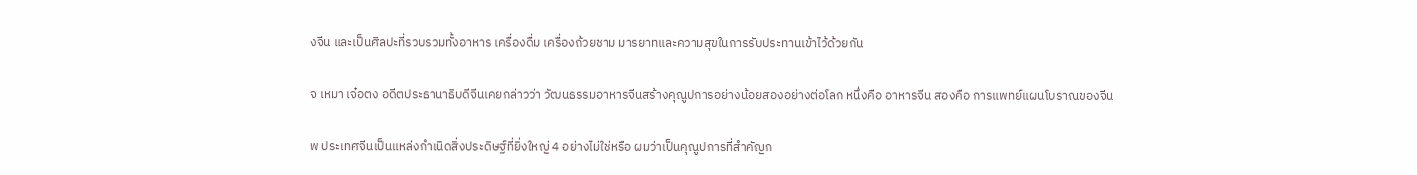งจีน และเป็นศิลปะที่รวบรวมทั้งอาหาร เครื่องดื่ม เครื่องถ้วยชาม มารยาทและความสุขในการรับประทานเข้าไว้ด้วยกัน

จ เหมา เจ๋อตง อดีตประธานาธิบดีจีนเคยกล่าวว่า วัฒนธรรมอาหารจีนสร้างคุณูปการอย่างน้อยสองอย่างต่อโลก หนึ่งคือ อาหารจีน สองคือ การแพทย์แผนโบราณของจีน

พ ประเทศจีนเป็นแหล่งกำเนิดสิ่งประดิษฐ์ที่ยิ่งใหญ่ 4 อย่างไม่ใช่หรือ ผมว่าเป็นคุณูปการที่สำคัญก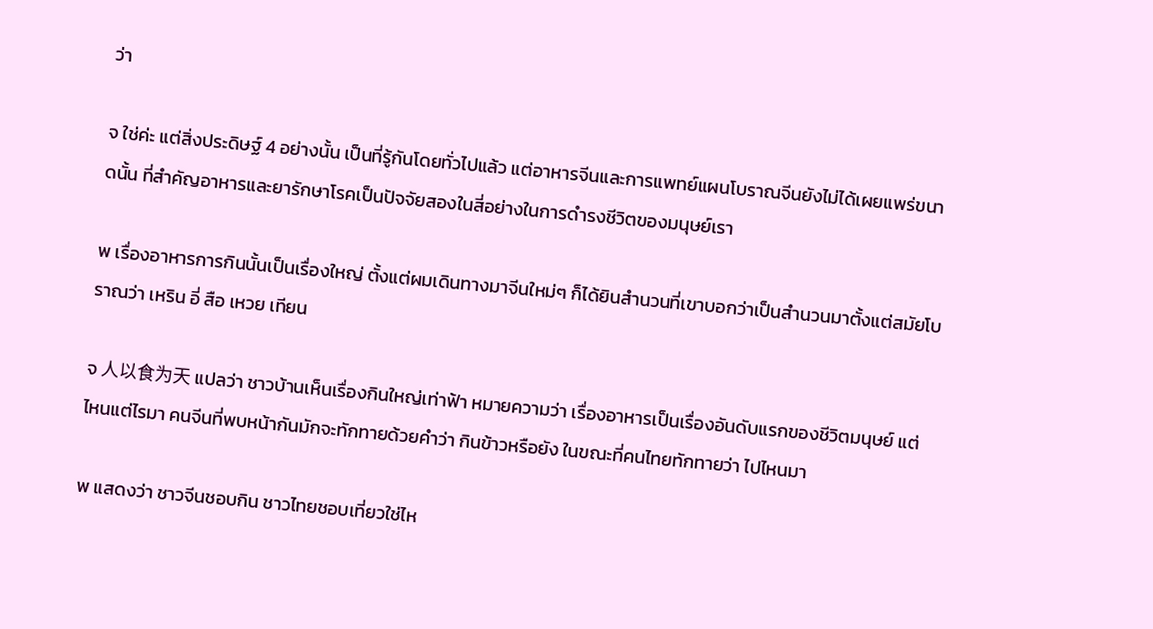ว่า

จ ใช่ค่ะ แต่สิ่งประดิษฐ์ 4 อย่างนั้น เป็นที่รู้กันโดยทั่วไปแล้ว แต่อาหารจีนและการแพทย์แผนโบราณจีนยังไม่ได้เผยแพร่ขนาดนั้น ที่สำคัญอาหารและยารักษาโรคเป็นปัจจัยสองในสี่อย่างในการดำรงชีวิตของมนุษย์เรา

พ เรื่องอาหารการกินนั้นเป็นเรื่องใหญ่ ตั้งแต่ผมเดินทางมาจีนใหม่ๆ ก็ได้ยินสำนวนที่เขาบอกว่าเป็นสำนวนมาตั้งแต่สมัยโบราณว่า เหริน อี่ สือ เหวย เทียน

จ 人以食为天 แปลว่า ชาวบ้านเห็นเรื่องกินใหญ่เท่าฟ้า หมายความว่า เรื่องอาหารเป็นเรื่องอันดับแรกของชีวิตมนุษย์ แต่ไหนแต่ไรมา คนจีนที่พบหน้ากันมักจะทักทายด้วยคำว่า กินข้าวหรือยัง ในขณะที่คนไทยทักทายว่า ไปไหนมา

พ แสดงว่า ชาวจีนชอบกิน ชาวไทยชอบเที่ยวใช่ไห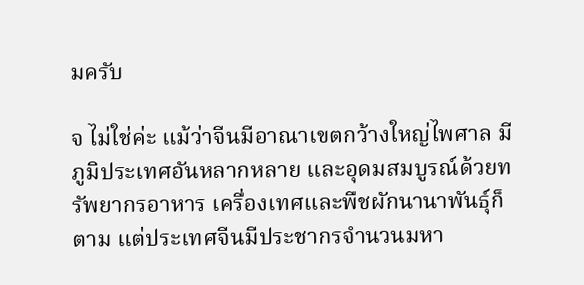มครับ

จ ไม่ใช่ค่ะ แม้ว่าจีนมีอาณาเขตกว้างใหญ่ไพศาล มีภูมิประเทศอันหลากหลาย และอุดมสมบูรณ์ด้วยทรัพยากรอาหาร เครื่องเทศและพืชผักนานาพันธุ์ก็ตาม แต่ประเทศจีนมีประชากรจำนวนมหา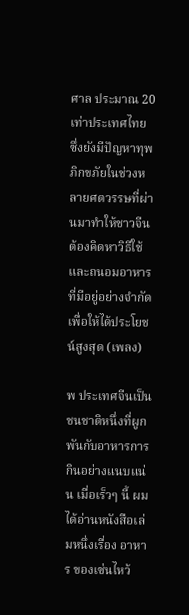ศาล ประมาณ 20 เท่าประเทศไทย ซึ่งยังมีปัญหาทุพภิกขภัยในช่วงหลายศตวรรษที่ผ่านมาทำให้ชาวจีนต้องคิดหาวิธีใช้ และถนอมอาหารที่มีอยู่อย่างจำกัดเพื่อให้ได้ประโยชน์สูงสุด (เพลง)

พ ประเทศจีนเป็นชนชาติหนึ่งที่ผูกพันกับอาหารการกินอย่างแนบแน่น เมื่อเร็วๆ นี้ ผมได้อ่านหนังสือเล่มหนึ่งเรื่อง อาหาร ของเซ่นไหว้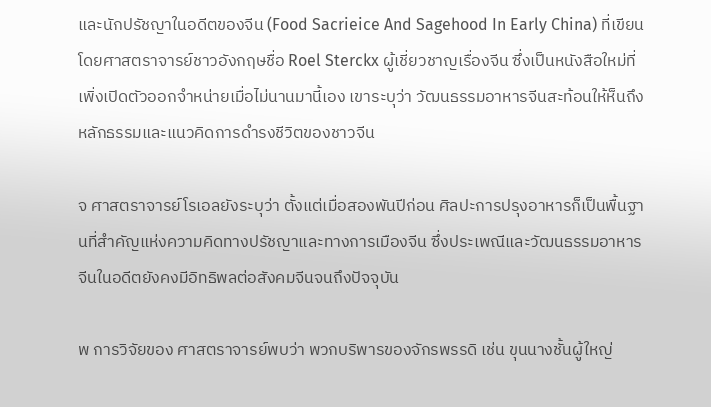และนักปรัชญาในอดีตของจีน (Food Sacrieice And Sagehood In Early China) ที่เขียนโดยศาสตราจารย์ชาวอังกฤษชื่อ Roel Sterckx ผู้เชี่ยวชาญเรื่องจีน ซึ่งเป็นหนังสือใหม่ที่เพิ่งเปิดตัวออกจำหน่ายเมื่อไม่นานมานี้เอง เขาระบุว่า วัฒนธรรมอาหารจีนสะท้อนให้ห็นถึงหลักธรรมและแนวคิดการดำรงชีวิตของชาวจีน

จ ศาสตราจารย์โรเอลยังระบุว่า ตั้งแต่เมื่อสองพันปีก่อน ศิลปะการปรุงอาหารก็เป็นพื้นฐานที่สำคัญแห่งความคิดทางปรัชญาและทางการเมืองจีน ซึ่งประเพณีและวัฒนธรรมอาหารจีนในอดีตยังคงมีอิทธิพลต่อสังคมจีนจนถึงปัจจุบัน

พ การวิจัยของ ศาสตราจารย์พบว่า พวกบริพารของจักรพรรดิ เช่น ขุนนางชั้นผู้ใหญ่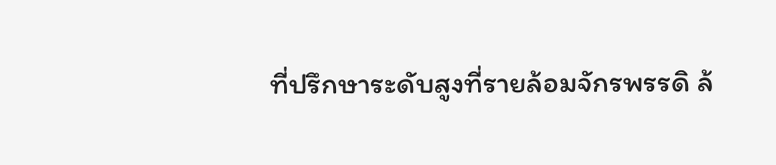ที่ปรึกษาระดับสูงที่รายล้อมจักรพรรดิ ล้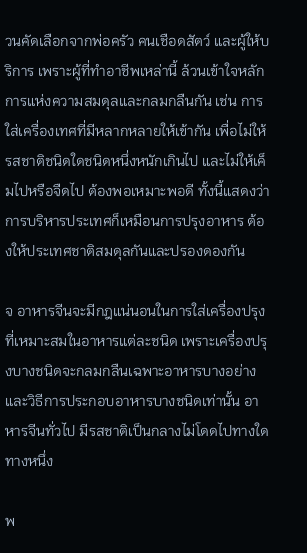วนคัดเลือกจากพ่อครัว คนเชือดสัตว์ และผู้ให้บริการ เพราะผู้ที่ทำอาชีพเหล่านี้ ล้วนเข้าใจหลักการแห่งความสมดุลและกลมกลืนกัน เช่น การใส่เครื่องเทศที่มีหลากหลายให้เข้ากัน เพื่อไม่ให้รสชาติชนิดใดชนิดหนึ่งหนักเกินไป และไม่ให้เค็มไปหรือจืดไป ต้องพอเหมาะพอดี ทั้งนี้แสดงว่า การบริหารประเทศก็เหมือนการปรุงอาหาร ต้องให้ประเทศชาติสมดุลกันและปรองดองกัน

จ อาหารจีนจะมีกฎแน่นอนในการใส่เครื่องปรุงที่เหมาะสมในอาหารแต่ละชนิด เพราะเครื่องปรุงบางชนิดจะกลมกลืนเฉพาะอาหารบางอย่างและวิธีการประกอบอาหารบางชนิดเท่านั้น อาหารจีนทั่วไป มีรสชาติเป็นกลางไม่โดดไปทางใดทางหนึ่ง

พ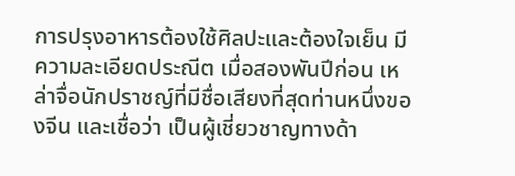การปรุงอาหารต้องใช้ศิลปะและต้องใจเย็น มีความละเอียดประณีต เมื่อสองพันปีก่อน เหล่าจื่อนักปราชญ์ที่มีชื่อเสียงที่สุดท่านหนึ่งของจีน และเชื่อว่า เป็นผู้เชี่ยวชาญทางด้า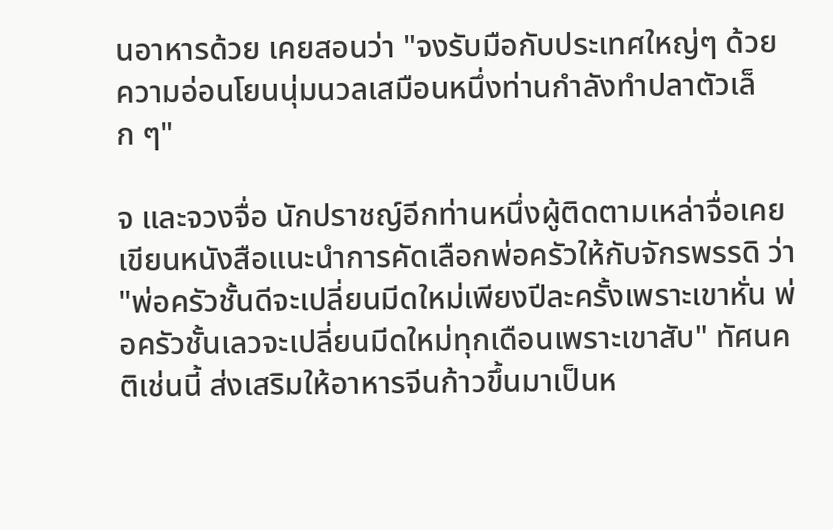นอาหารด้วย เคยสอนว่า "จงรับมือกับประเทศใหญ่ๆ ด้วยความอ่อนโยนนุ่มนวลเสมือนหนึ่งท่านกำลังทำปลาตัวเล็ก ๆ"

จ และจวงจื่อ นักปราชญ์อีกท่านหนึ่งผู้ติดตามเหล่าจื่อเคยเขียนหนังสือแนะนำการคัดเลือกพ่อครัวให้กับจักรพรรดิ ว่า "พ่อครัวชั้นดีจะเปลี่ยนมีดใหม่เพียงปีละครั้งเพราะเขาหั่น พ่อครัวชั้นเลวจะเปลี่ยนมีดใหม่ทุกเดือนเพราะเขาสับ" ทัศนคติเช่นนี้ ส่งเสริมให้อาหารจีนก้าวขึ้นมาเป็นห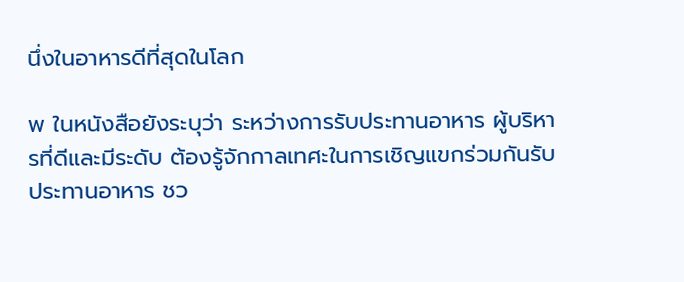นึ่งในอาหารดีที่สุดในโลก

พ ในหนังสือยังระบุว่า ระหว่างการรับประทานอาหาร ผู้บริหารที่ดีและมีระดับ ต้องรู้จักกาลเทศะในการเชิญแขกร่วมกันรับประทานอาหาร ชว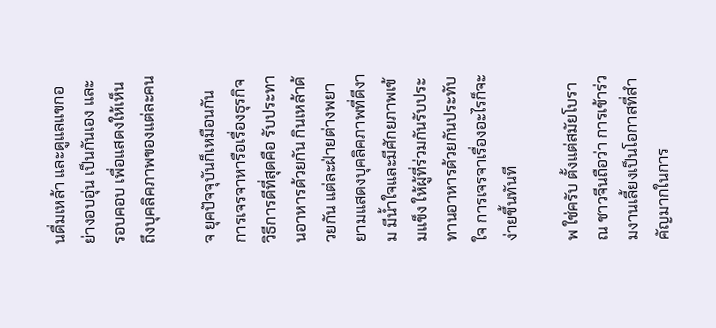นดื่มเหล้า และดูแลแขกอย่างอบอุ่น เป็นกันเอง และรอบคอบ เพื่อแสดงให้เห็นถึงบุคลิคภาพของแต่ละคน

จ ยุคปัจจุบันก็เหมือนกัน การเจรจาหารือเรื่องธุรกิจ วิธีการดีที่สุดคือ รับประทานอาหารด้วยกัน กินเหล้าด้วยกัน แต่ละฝ่ายต่างพยายามแสดงบุคลิคภาพที่ดีงาม มีน้ำใจและมีศักยภาพเข้มแข็ง ให้ผู้ที่ร่วมกันรับประทานอาหารด้วยกันประทับใจ การเจรจาเรื่องอะไรก็จะง่ายขึ้นทันที

พ ใช่ครับ ตั้งแต่สมัยโบราณ ชาวจีนถือว่า การเข้าร่วมงานเลี้ยงเป็นโอกาสที่สำคัญมากในการ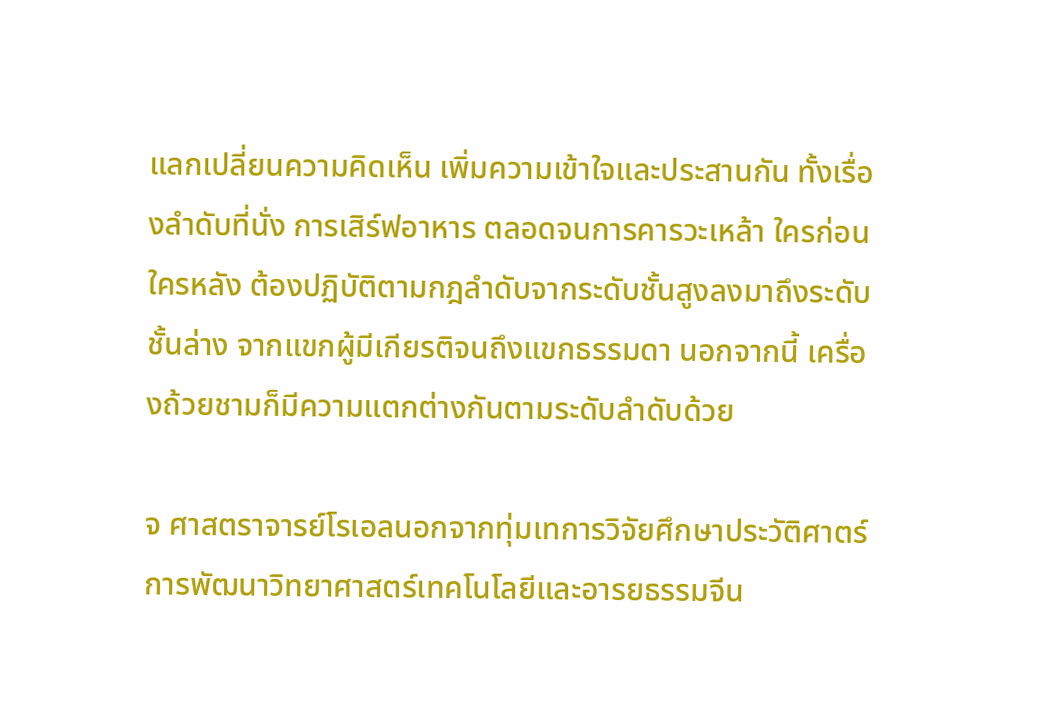แลกเปลี่ยนความคิดเห็น เพิ่มความเข้าใจและประสานกัน ทั้งเรื่องลำดับที่นั่ง การเสิร์ฟอาหาร ตลอดจนการคารวะเหล้า ใครก่อนใครหลัง ต้องปฏิบัติตามกฎลำดับจากระดับชั้นสูงลงมาถึงระดับชั้นล่าง จากแขกผู้มีเกียรติจนถึงแขกธรรมดา นอกจากนี้ เครื่องถ้วยชามก็มีความแตกต่างกันตามระดับลำดับด้วย

จ ศาสตราจารย์โรเอลนอกจากทุ่มเทการวิจัยศึกษาประวัติศาตร์ การพัฒนาวิทยาศาสตร์เทคโนโลยีและอารยธรรมจีน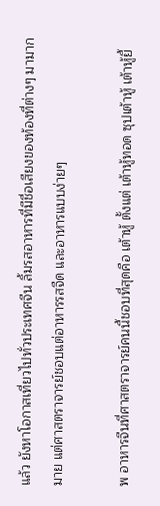แล้ว ยังหาโอกาสเที่ยวไปทั่วประเทศจีน ลิ้มรสอาหารที่มีชื่อเสียงของท้องที่ต่างๆ มามากมาย แต่ศาสตราจารย์ชอบแต่อาหารรสจืด และอาหารแบบง่ายๆ

พ อาหารจีนที่ศาสตราจารย์คนนี้ชอบที่สุดคือ เต้าหู้ ตั้งแต่ เต้าหู้ทอด ซุปเต้าหู้ เต้าหู้ยี้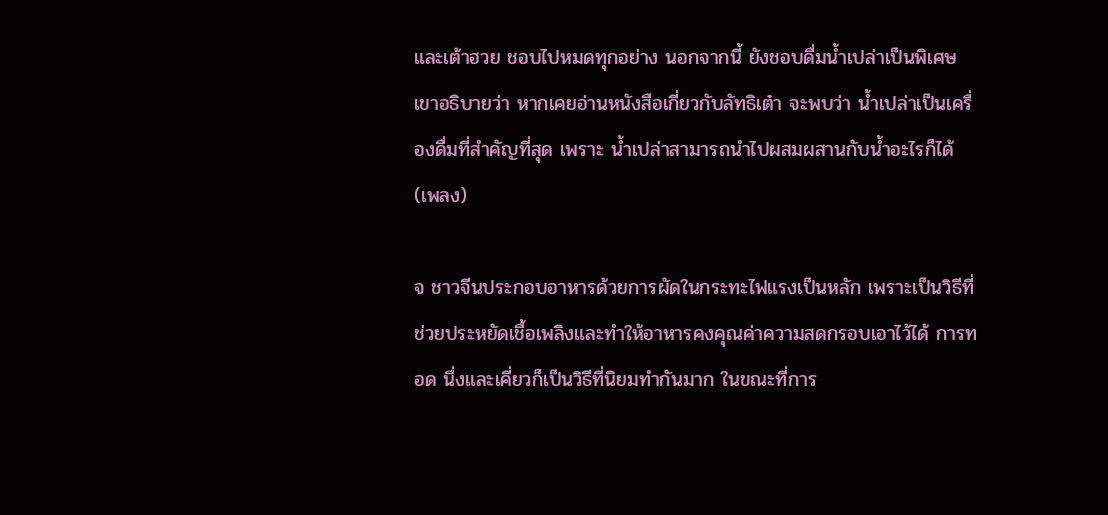และเต้าฮวย ชอบไปหมดทุกอย่าง นอกจากนี้ ยังชอบดื่มน้ำเปล่าเป็นพิเศษ เขาอธิบายว่า หากเคยอ่านหนังสือเกี่ยวกับลัทธิเต๋า จะพบว่า น้ำเปล่าเป็นเครื่องดื่มที่สำคัญที่สุด เพราะ น้ำเปล่าสามารถนำไปผสมผสานกับน้ำอะไรก็ได้ (เพลง)

จ ชาวจีนประกอบอาหารด้วยการผัดในกระทะไฟแรงเป็นหลัก เพราะเป็นวิธีที่ช่วยประหยัดเชื้อเพลิงและทำให้อาหารคงคุณค่าความสดกรอบเอาไว้ได้ การทอด นึ่งและเคี่ยวก็เป็นวิธีที่นิยมทำกันมาก ในขณะที่การ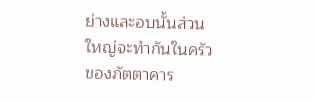ย่างและอบนั้นส่วนใหญ่จะทำกันในครัวของภัตตาคาร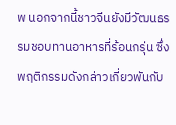พ นอกจากนี้ชาวจีนยังมีวัฒนธรรมชอบทานอาหารที่ร้อนกรุ่น ซึ่งพฤติกรรมดังกล่าวเกี่ยวพันกับ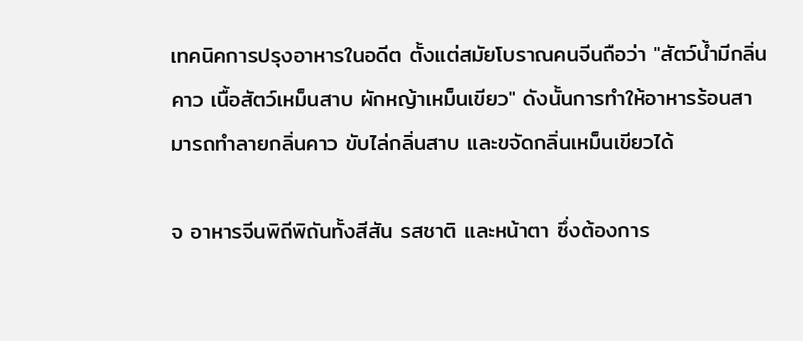เทคนิคการปรุงอาหารในอดีต ตั้งแต่สมัยโบราณคนจีนถือว่า "สัตว์น้ำมีกลิ่นคาว เนื้อสัตว์เหม็นสาบ ผักหญ้าเหม็นเขียว" ดังนั้นการทำให้อาหารร้อนสามารถทำลายกลิ่นคาว ขับไล่กลิ่นสาบ และขจัดกลิ่นเหม็นเขียวได้

จ อาหารจีนพิถีพิถันทั้งสีสัน รสชาติ และหน้าตา ซึ่งต้องการ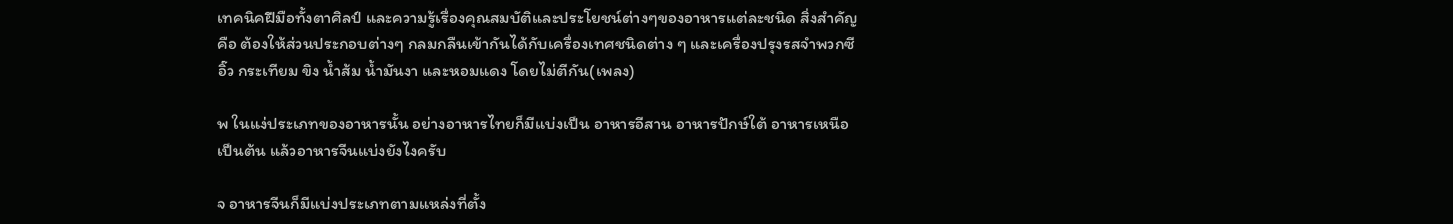เทคนิคฝีมือทั้งตาศิลป์ และความรู้เรื่องคุณสมบัติและประโยชน์ต่างๆของอาหารแต่ละชนิด สิ่งสำคัญคือ ต้องให้ส่วนประกอบต่างๆ กลมกลืนเข้ากันได้กับเครื่องเทศชนิดต่าง ๆ และเครื่องปรุงรสจำพวกซีอิ๊ว กระเทียม ขิง น้ำส้ม น้ำมันงา และหอมแดง โดยไม่ตีกัน(เพลง)

พ ในแง่ประเภทของอาหารนั้น อย่างอาหารไทยก็มีแบ่งเป็น อาหารอีสาน อาหารปักษ์ใต้ อาหารเหนือเป็นต้น แล้วอาหารจีนแบ่งยังไงครับ

จ อาหารจีนก็มีแบ่งประเภทตามแหล่งที่ตั้ง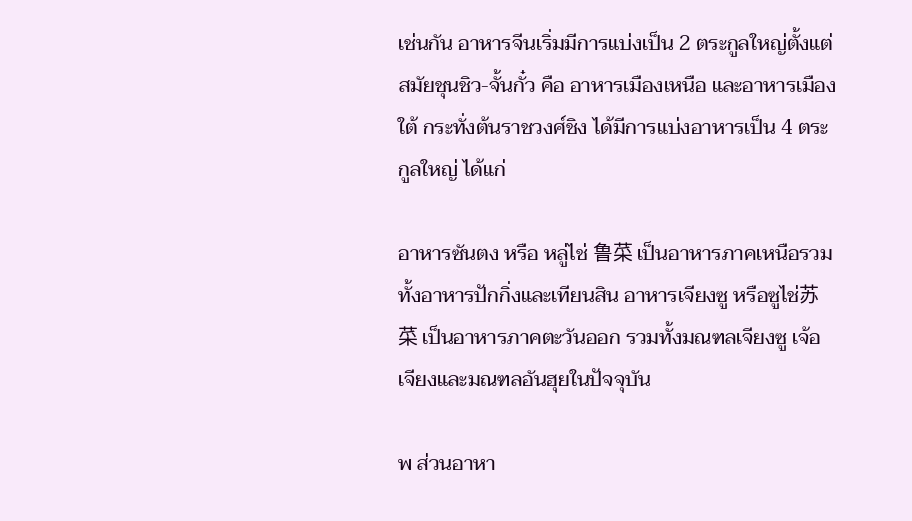เช่นกัน อาหารจีนเริ่มมีการแบ่งเป็น 2 ตระกูลใหญ่ตั้งแต่สมัยชุนชิว-จั้นกั๋ว คือ อาหารเมืองเหนือ และอาหารเมืองใต้ กระทั่งต้นราชวงศ์ชิง ได้มีการแบ่งอาหารเป็น 4 ตระกูลใหญ่ ได้แก่

อาหารซันตง หรือ หลู่ไช่ 鲁菜 เป็นอาหารภาคเหนือรวมทั้งอาหารปักกิ่งและเทียนสิน อาหารเจียงซู หรือซูไช่苏菜 เป็นอาหารภาคตะวันออก รวมทั้งมณฑลเจียงซู เจ้อเจียงและมณฑลอันฮุยในปัจจุบัน

พ ส่วนอาหา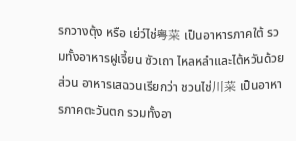รกวางตุ้ง หรือ เย่ว์ไช่粤菜 เป็นอาหารภาคใต้ รวมทั้งอาหารฝูเจี้ยน ซัวเถา ไหลหลำและไต้หวันด้วย ส่วน อาหารเสฉวนเรียกว่า ชวนไช่川菜 เป็นอาหารภาคตะวันตก รวมทั้งอา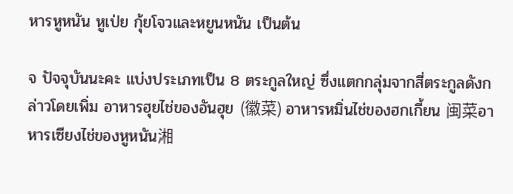หารหูหนัน หูเป่ย กุ้ยโจวและหยูนหนัน เป็นต้น

จ ปัจจุบันนะคะ แบ่งประเภทเป็น 8 ตระกูลใหญ่ ซึ่งแตกกลุ่มจากสี่ตระกูลดังกล่าวโดยเพิ่ม อาหารฮุยไช่ของอันฮุย (徽菜) อาหารหมิ่นไช่ของฮกเกี้ยน 闽菜อาหารเซียงไช่ของหูหนัน湘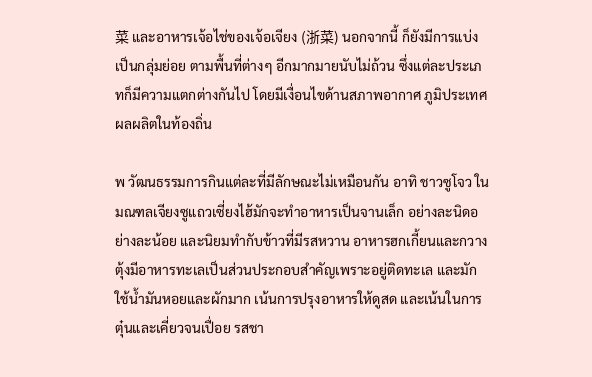菜 และอาหารเจ้อไช่ของเจ้อเจียง (浙菜) นอกจากนี้ ก็ยังมีการแบ่งเป็นกลุ่มย่อย ตามพื้นที่ต่างๆ อีกมากมายนับไม่ถ้วน ซึ่งแต่ละประเภทก็มีความแตกต่างกันไป โดยมีเงื่อนไขด้านสภาพอากาศ ภูมิประเทศ ผลผลิตในท้องถิ่น

พ วัฒนธรรมการกินแต่ละที่มีลักษณะไม่เหมือนกัน อาทิ ชาวซูโจว ในมณฑลเจียงซูแถวเซี่ยงไฮ้มักจะทำอาหารเป็นจานเล็ก อย่างละนิดอย่างละน้อย และนิยมทำกับข้าวที่มีรสหวาน อาหารฮกเกี้ยนและกวางตุ้งมีอาหารทะเลเป็นส่วนประกอบสำคัญเพราะอยู่ติดทะเล และมักใช้น้ำมันหอยและผักมาก เน้นการปรุงอาหารให้ดูสด และเน้นในการตุ๋นและเคี่ยวจนเปื่อย รสชา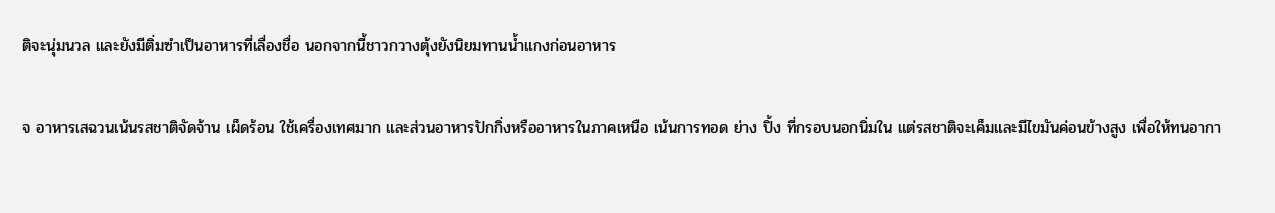ติจะนุ่มนวล และยังมีติ่มซำเป็นอาหารที่เลื่องชื่อ นอกจากนี้ชาวกวางตุ้งยังนิยมทานน้ำแกงก่อนอาหาร

จ อาหารเสฉวนเน้นรสชาติจัดจ้าน เผ็ดร้อน ใช้เครื่องเทศมาก และส่วนอาหารปักกิ่งหรืออาหารในภาคเหนือ เน้นการทอด ย่าง ปิ้ง ที่กรอบนอกนิ่มใน แต่รสชาติจะเค็มและมีไขมันค่อนข้างสูง เพื่อให้ทนอากา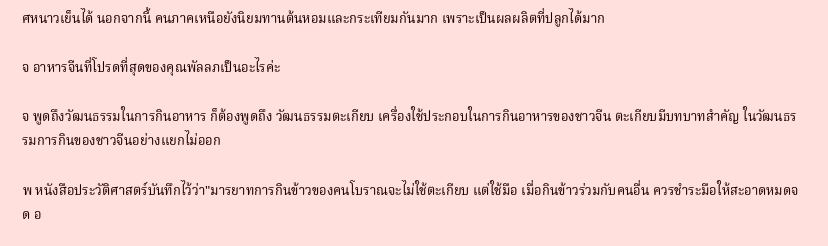ศหนาวเย็นได้ นอกจากนี้ คนภาคเหนือยังนิยมทานต้นหอมและกระเทียมกันมาก เพราะเป็นผลผลิตที่ปลูกได้มาก

จ อาหารจีนที่โปรดที่สุดของคุณพัลลภเป็นอะไรค่ะ

จ พูดถึงวัฒนธรรมในการกินอาหาร ก็ต้องพูดถึง วัฒนธรรมตะเกียบ เครื่องใช้ประกอบในการกินอาหารของชาวจีน ตะเกียบมีบทบาทสำคัญ ในวัฒนธรรมการกินของชาวจีนอย่างแยกไม่ออก

พ หนังสือประวัติศาสตร์บันทึกไว้ว่า"มารยาทการกินข้าวของคนโบราณจะไม่ใช้ตะเกียบ แต่ใช้มือ เมื่อกินข้าวร่วมกับคนอื่น ควรชำระมือให้สะอาดหมดจด อ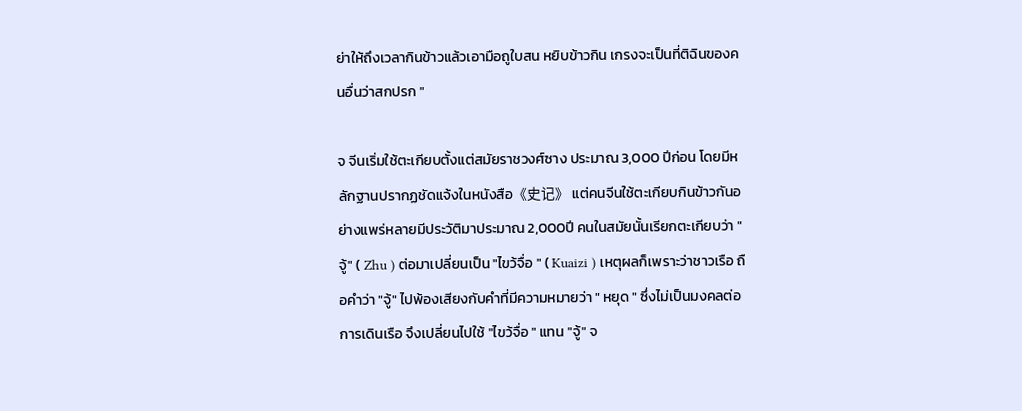ย่าให้ถึงเวลากินข้าวแล้วเอามือถูใบสน หยิบข้าวกิน เกรงจะเป็นที่ติฉินของคนอื่นว่าสกปรก "

จ จีนเริ่มใช้ตะเกียบตั้งแต่สมัยราชวงศ์ซาง ประมาณ 3,000 ปีก่อน โดยมีหลักฐานปรากฏชัดแจ้งในหนังสือ《史记》 แต่คนจีนใช้ตะเกียบกินข้าวกันอย่างแพร่หลายมีประวัติมาประมาณ 2,000ปี คนในสมัยนั้นเรียกตะเกียบว่า "จู้" ( Zhu ) ต่อมาเปลี่ยนเป็น "ไขว้จื่อ " ( Kuaizi ) เหตุผลก็เพราะว่าชาวเรือ ถือคำว่า "จู้" ไปพ้องเสียงกับคำที่มีความหมายว่า " หยุด " ซึ่งไม่เป็นมงคลต่อการเดินเรือ จึงเปลี่ยนไปใช้ "ไขว้จื่อ " แทน "จู้" จ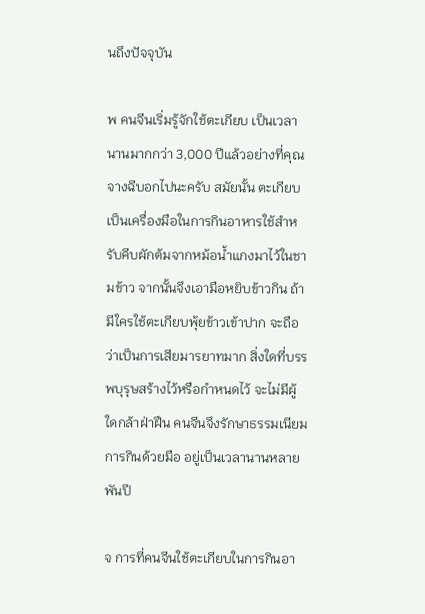นถึงปัจจุบัน

พ คนจีนเริ่มรู้จักใช้ตะเกียบ เป็นเวลานานมากกว่า 3,000 ปีแล้วอย่างที่คุณจางฉีบอกไปนะครับ สมัยนั้น ตะเกียบเป็นเครื่องมือในการกินอาหารใช้สำหรับคีบผักต้มจากหม้อน้ำแกงมาไว้ในชามข้าว จากนั้นจึงเอามือหยิบข้าวกิน ถ้ามีใครใช้ตะเกียบพุ้ยข้าวเข้าปาก จะถือว่าเป็นการเสียมารยาทมาก สิ่งใดที่บรรพบุรุษสร้างไว้หรือกำหนดไว้ จะไม่มีผู้ใดกล้าฝ่าฝืน คนจีนจึงรักษาธรรมเนียมการกินด้วยมือ อยู่เป็นเวลานานหลายพันปี

จ การที่คนจีนใช้ตะเกียบในการกินอา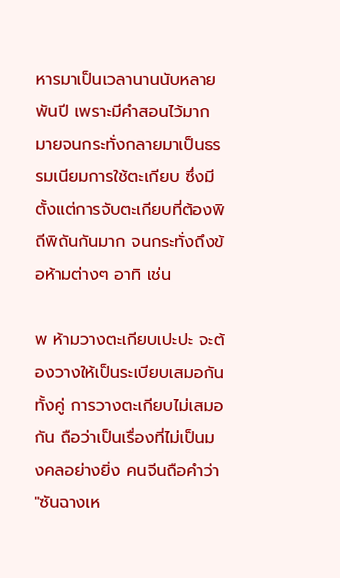หารมาเป็นเวลานานนับหลายพันปี เพราะมีคำสอนไว้มากมายจนกระทั่งกลายมาเป็นธรรมเนียมการใช้ตะเกียบ ซึ่งมีตั้งแต่การจับตะเกียบที่ต้องพิถีพิถันกันมาก จนกระทั่งถึงข้อห้ามต่างๆ อาทิ เช่น

พ ห้ามวางตะเกียบเปะปะ จะต้องวางให้เป็นระเบียบเสมอกันทั้งคู่ การวางตะเกียบไม่เสมอกัน ถือว่าเป็นเรื่องที่ไม่เป็นมงคลอย่างยิ่ง คนจีนถือคำว่า "ซันฉางเห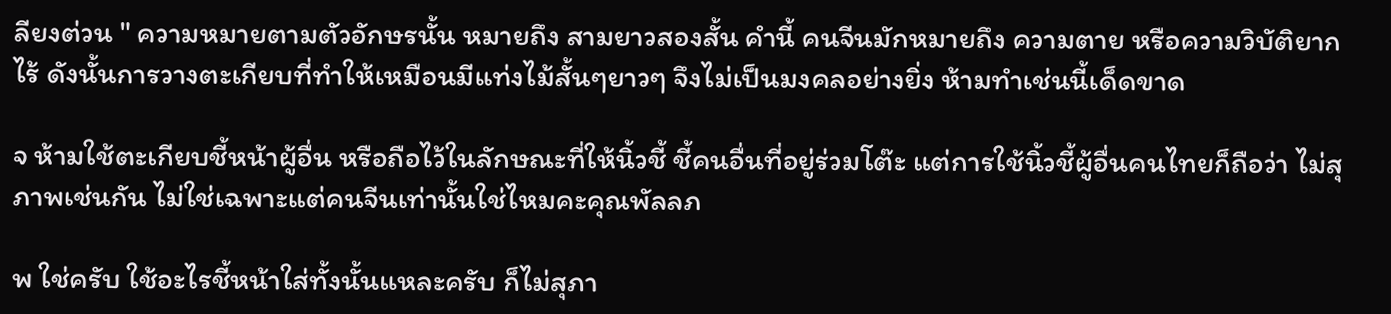ลียงต่วน " ความหมายตามตัวอักษรนั้น หมายถึง สามยาวสองสั้น คำนี้ คนจีนมักหมายถึง ความตาย หรือความวิบัติยากไร้ ดังนั้นการวางตะเกียบที่ทำให้เหมือนมีแท่งไม้สั้นๆยาวๆ จึงไม่เป็นมงคลอย่างยิ่ง ห้ามทำเช่นนี้เด็ดขาด

จ ห้ามใช้ตะเกียบชี้หน้าผู้อื่น หรือถือไว้ในลักษณะที่ให้นิ้วชี้ ชี้คนอื่นที่อยู่ร่วมโต๊ะ แต่การใช้นิ้วชี้ผู้อื่นคนไทยก็ถือว่า ไม่สุภาพเช่นกัน ไม่ใช่เฉพาะแต่คนจีนเท่านั้นใช่ไหมคะคุณพัลลภ

พ ใช่ครับ ใช้อะไรชี้หน้าใส่ทั้งนั้นแหละครับ ก็ไม่สุภา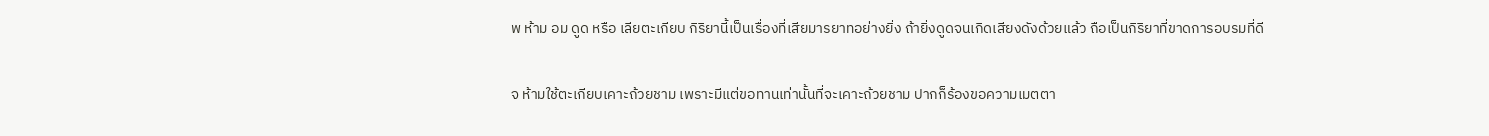พ ห้าม อม ดูด หรือ เลียตะเกียบ กิริยานี้เป็นเรื่องที่เสียมารยาทอย่างยิ่ง ถ้ายิ่งดูดจนเกิดเสียงดังด้วยแล้ว ถือเป็นกิริยาที่ขาดการอบรมที่ดี

จ ห้ามใช้ตะเกียบเคาะถ้วยชาม เพราะมีแต่ขอทานเท่านั้นที่จะเคาะถ้วยชาม ปากก็ร้องขอความเมตตา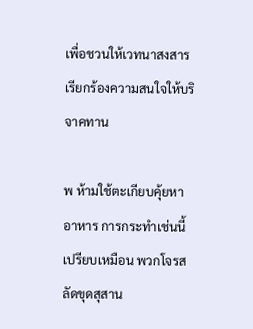เพื่อชวนให้เวทนาสงสาร เรียกร้องความสนใจให้บริจาคทาน

พ ห้ามใช้ตะเกียบคุ้ยหาอาหาร การกระทำเช่นนี้เปรียบเหมือน พวกโจรสลัดขุดสุสาน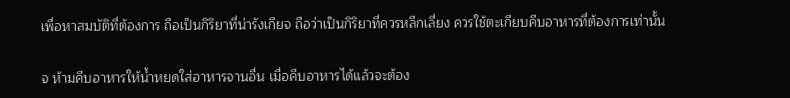เพื่อหาสมบัติที่ต้องการ ถือเป็นกิริยาที่น่ารังเกียจ ถือว่าเป็นกิริยาที่ควรหลีกเลี่ยง ควรใช้ตะเกียบคีบอาหารที่ต้องการเท่านั้น

จ ห้ามคีบอาหารให้น้ำหยดใส่อาหารจานอื่น เมื่อคีบอาหารได้แล้วจะต้อง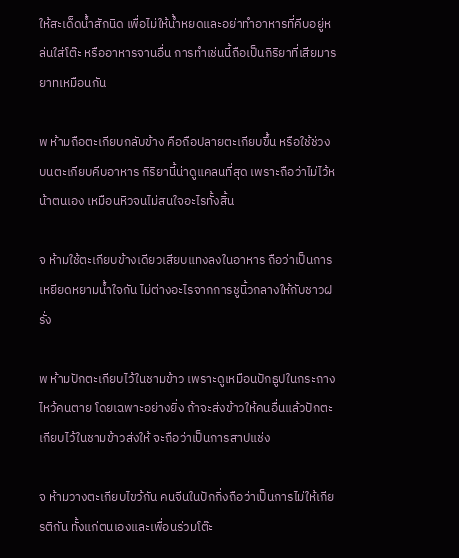ให้สะเด็ดน้ำสักนิด เพื่อไม่ให้น้ำหยดและอย่าทำอาหารที่คีบอยู่หล่นใส่โต๊ะ หรืออาหารจานอื่น การทำเช่นนี้ถือเป็นกิริยาที่เสียมารยาทเหมือนกัน

พ ห้ามถือตะเกียบกลับข้าง คือถือปลายตะเกียบขึ้น หรือใช้ช่วงบนตะเกียบคีบอาหาร กิริยานี้น่าดูแคลนที่สุด เพราะถือว่าไม่ไว้หน้าตนเอง เหมือนหิวจนไม่สนใจอะไรทั้งสิ้น

จ ห้ามใช้ตะเกียบข้างเดียวเสียบแทงลงในอาหาร ถือว่าเป็นการเหยียดหยามน้ำใจกัน ไม่ต่างอะไรจากการชูนิ้วกลางให้กับชาวฝรั่ง

พ ห้ามปักตะเกียบไว้ในชามข้าว เพราะดูเหมือนปักธูปในกระถางไหว้คนตาย โดยเฉพาะอย่างยิ่ง ถ้าจะส่งข้าวให้คนอื่นแล้วปักตะเกียบไว้ในชามข้าวส่งให้ จะถือว่าเป็นการสาปแช่ง

จ ห้ามวางตะเกียบไขว้กัน คนจีนในปักกิ่งถือว่าเป็นการไม่ให้เกียรติกัน ทั้งแก่ตนเองและเพื่อนร่วมโต๊ะ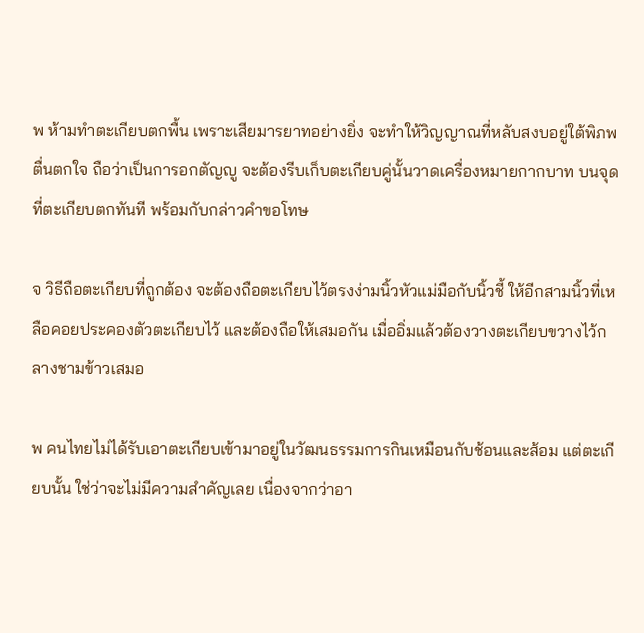พ ห้ามทำตะเกียบตกพื้น เพราะเสียมารยาทอย่างยิ่ง จะทำให้วิญญาณที่หลับสงบอยู่ใต้พิภพตื่นตกใจ ถือว่าเป็นการอกตัญญู จะต้องรีบเก็บตะเกียบคู่นั้นวาดเครื่องหมายกากบาท บนจุดที่ตะเกียบตกทันที พร้อมกับกล่าวคำขอโทษ

จ วิธีถือตะเกียบที่ถูกต้อง จะต้องถือตะเกียบไว้ตรงง่ามนิ้วหัวแม่มือกับนิ้วชี้ ให้อีกสามนิ้วที่เหลือคอยประคองตัวตะเกียบไว้ และต้องถือให้เสมอกัน เมื่ออิ่มแล้วต้องวางตะเกียบขวางไว้กลางชามข้าวเสมอ

พ คนไทยไม่ได้รับเอาตะเกียบเข้ามาอยู่ในวัฒนธรรมการกินเหมือนกับช้อนและส้อม แต่ตะเกียบนั้น ใช่ว่าจะไม่มีความสำคัญเลย เนื่องจากว่าอา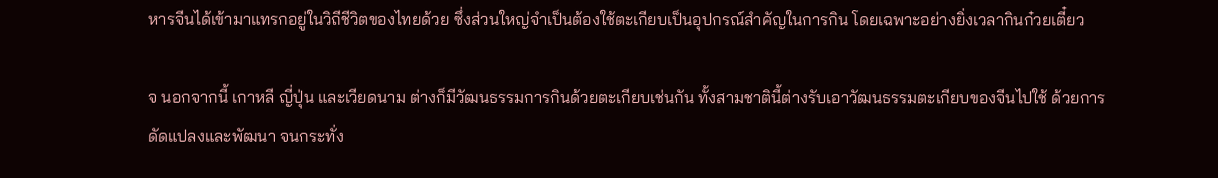หารจีนได้เข้ามาแทรกอยู่ในวิถีชีวิตของไทยด้วย ซึ่งส่วนใหญ่จำเป็นต้องใช้ตะเกียบเป็นอุปกรณ์สำคัญในการกิน โดยเฉพาะอย่างยิ่งเวลากินก๋วยเตี๋ยว

จ นอกจากนี้ เกาหลี ญี่ปุ่น และเวียดนาม ต่างก็มีวัฒนธรรมการกินด้วยตะเกียบเช่นกัน ทั้งสามชาตินี้ต่างรับเอาวัฒนธรรมตะเกียบของจีนไปใช้ ด้วยการดัดแปลงและพัฒนา จนกระทั่ง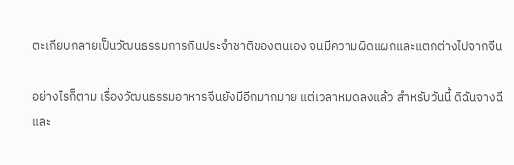ตะเกียบกลายเป็นวัฒนธรรมการกินประจำชาติของตนเอง จนมีความผิดแผกและแตกต่างไปจากจีน

อย่างไรก็ตาม เรื่องวัฒนธรรมอาหารจีนยังมีอีกมากมาย แต่เวลาหมดลงแล้ว สำหรับวันนี้ ดิฉันจางฉีและ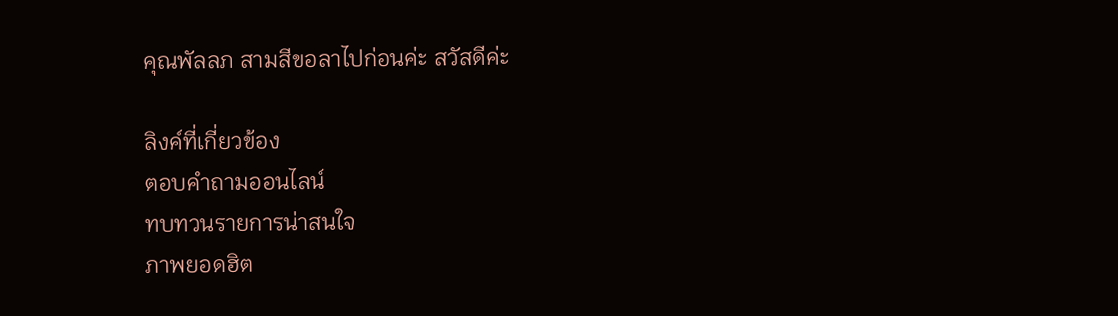คุณพัลลภ สามสีขอลาไปก่อนค่ะ สวัสดีค่ะ

ลิงค์ที่เกี่ยวข้อง
ตอบคำถามออนไลน์
ทบทวนรายการน่าสนใจ
ภาพยอดฮิต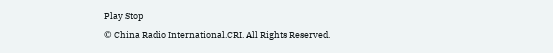Play Stop
© China Radio International.CRI. All Rights Reserved.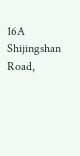16A Shijingshan Road,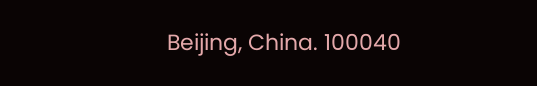Beijing, China. 100040